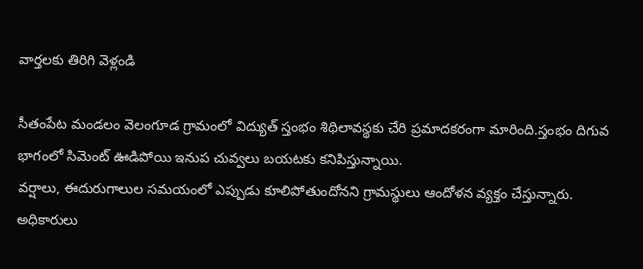వార్తలకు తిరిగి వెళ్లండి

సీతంపేట మండలం వెలంగూడ గ్రామంలో విద్యుత్ స్తంభం శిథిలావస్థకు చేరి ప్రమాదకరంగా మారింది.స్తంభం దిగువ భాగంలో సిమెంట్ ఊడిపోయి ఇనుప చువ్వలు బయటకు కనిపిస్తున్నాయి.
వర్షాలు, ఈదురుగాలుల సమయంలో ఎప్పుడు కూలిపోతుందోనని గ్రామస్థులు ఆందోళన వ్యక్తం చేస్తున్నారు. అధికారులు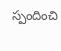స్పందించి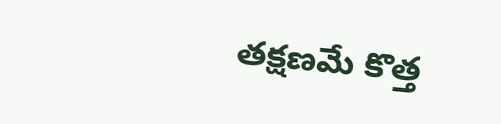తక్షణమే కొత్త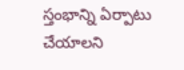స్తంభాన్ని ఏర్పాటు చేయాలని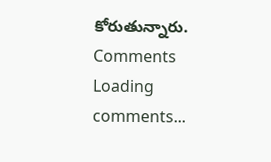కోరుతున్నారు.
Comments
Loading comments...